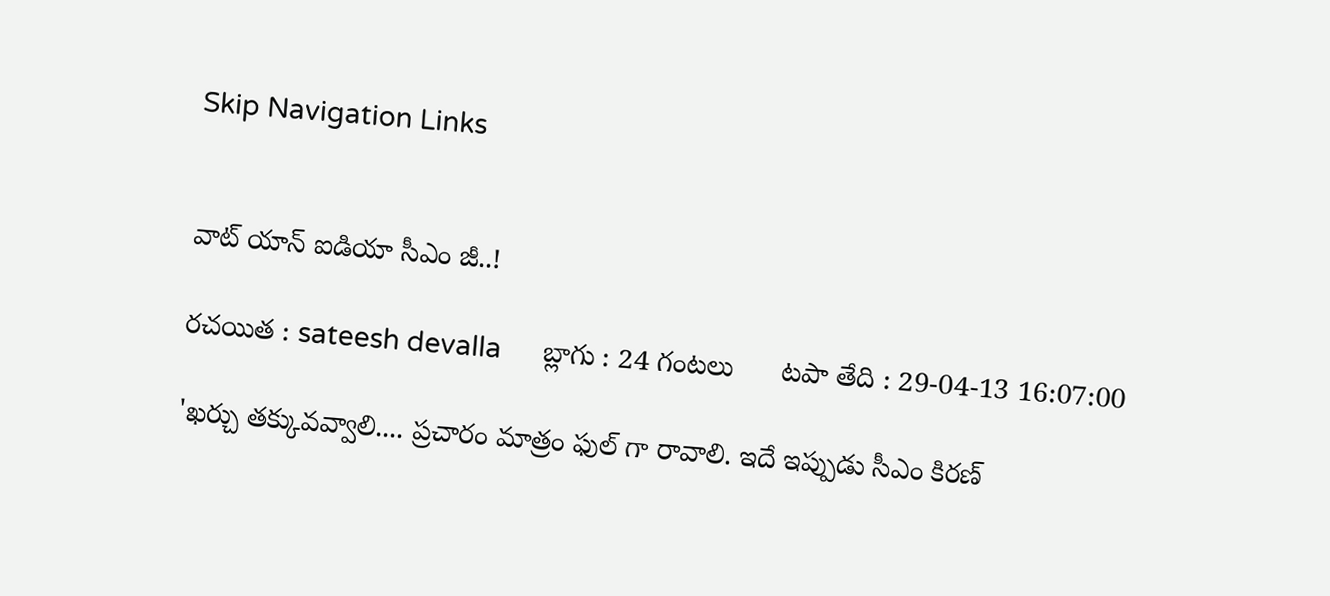Skip Navigation Links


వాట్ యాన్ ఐడియా సీఎం జీ..!

రచయిత : sateesh devalla      బ్లాగు : 24 గంటలు      టపా తేది : 29-04-13 16:07:00

'ఖర్చు తక్కువవ్వాలి.... ప్రచారం మాత్రం ఫుల్ గా రావాలి. ఇదే ఇప్పుడు సీఎం కిరణ్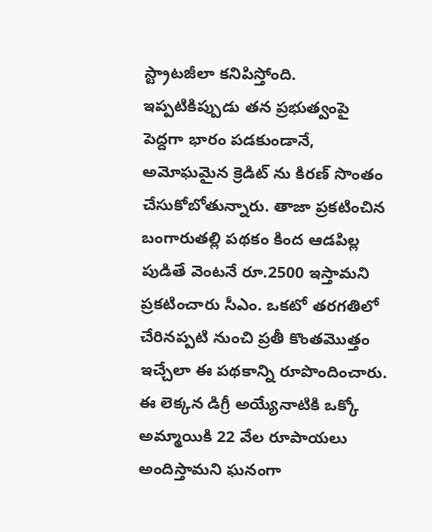స్ట్రాటజీలా కనిపిస్తోంది. ఇప్పటికిప్పుడు తన ప్రభుత్వంపై పెద్దగా భారం పడకుండానే, అమోఘమైన క్రెడిట్ ను కిరణ్ సొంతం చేసుకోబోతున్నారు. తాజా ప్రకటించిన బంగారుతల్లి పథకం కింద ఆడపిల్ల పుడితే వెంటనే రూ.2500 ఇస్తామని ప్రకటించారు సీఎం. ఒకటో తరగతిలో చేరినప్పటి నుంచి ప్రతీ కొంతమొత్తం ఇచ్చేలా ఈ పథకాన్ని రూపొందించారు. ఈ లెక్కన డిగ్రీ అయ్యేనాటికి ఒక్కో అమ్మాయికి 22 వేల రూపాయలు అందిస్తామని ఘనంగా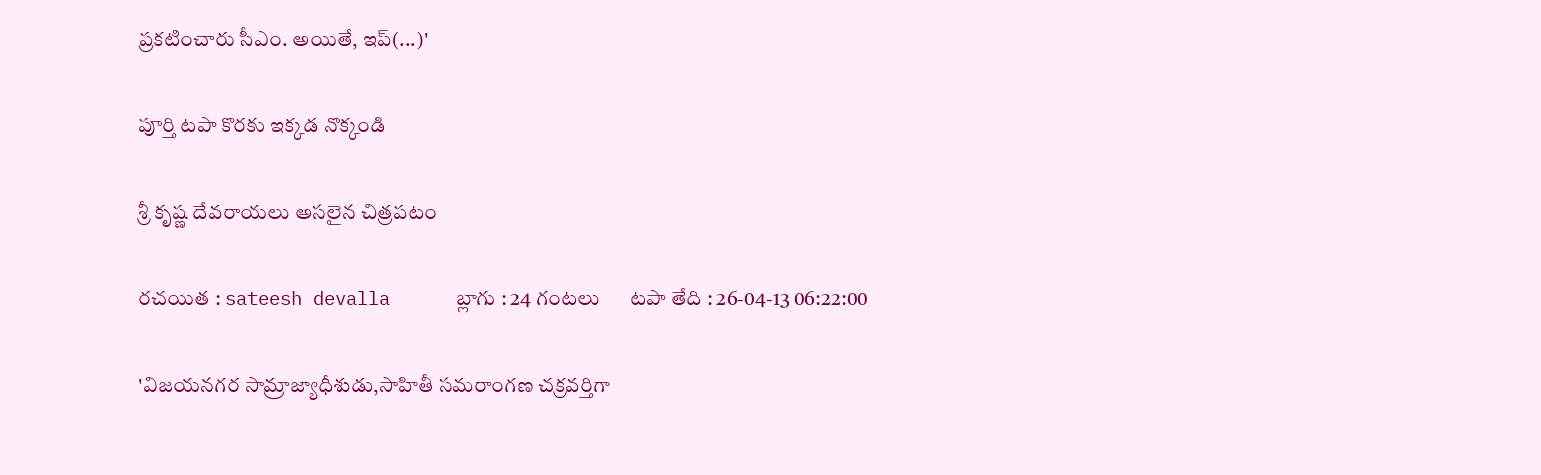ప్రకటించారు సీఎం. అయితే, ఇప్(...)'

పూర్తి టపా కొరకు ఇక్కడ నొక్కండి

శ్రీ కృష్ణ దేవరాయలు అసలైన చిత్రపటం

రచయిత : sateesh devalla      బ్లాగు : 24 గంటలు      టపా తేది : 26-04-13 06:22:00

'విజయనగర సామ్రాజ్యాధీశుడు,సాహితీ సమరాంగణ చక్రవర్తిగా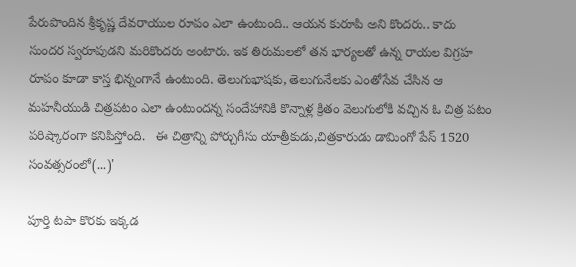పేరుపొందిన శ్రీకృష్ణ దేవరాయుల రూపం ఎలా ఉంటుంది.. ఆయన కురూపి అని కొందరు.. కాదు సుందర స్వరూపుడని మరికొందరు అంటారు. ఇక తిరుమలలో తన భార్యలతో ఉన్న రాయల విగ్రహ రూపం కూడా కాస్త భిన్నంగానే ఉంటుంది. తెలుగుభాషకు, తెలుగునేలకు ఎంతోసేవ చేసిన ఆ మహనీయుడి చిత్రపటం ఎలా ఉంటుందన్న సందేహానికి కొన్నాళ్ల క్రితం వెలుగులోకి వచ్చిన ఓ చిత్ర పటం పరిష్కారంగా కనిపిస్తోంది.   ఈ చిత్రాన్ని పోర్చుగీసు యాత్రీకుడు,చిత్రకారుడు డామింగో పేస్ 1520 సంవత్సరంలో(...)'

పూర్తి టపా కొరకు ఇక్కడ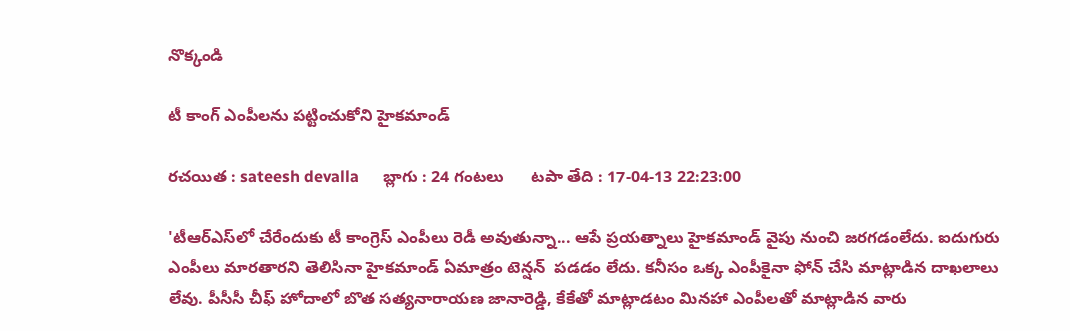నొక్కండి

టీ కాంగ్ ఎంపీలను పట్టించుకోని హైకమాండ్

రచయిత : sateesh devalla      బ్లాగు : 24 గంటలు      టపా తేది : 17-04-13 22:23:00

'టీఆర్‌ఎస్‌లో చేరేందుకు టీ కాంగ్రెస్‌ ఎంపీలు రెడీ అవుతున్నా... ఆపే ప్రయత్నాలు హైకమాండ్‌ వైపు నుంచి జరగడంలేదు. ఐదుగురు ఎంపీలు మారతారని తెలిసినా హైకమాండ్‌ ఏమాత్రం టెన్షన్  పడడం లేదు. కనీసం ఒక్క ఎంపీకైనా ఫోన్ చేసి మాట్లాడిన దాఖలాలు లేవు. పీసీసీ చీఫ్ హోదాలో బొత సత్యనారాయణ జానారెడ్డి, కేకేతో మాట్లాడటం మినహా ఎంపీలతో మాట్లాడిన వారు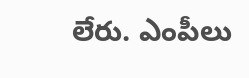లేరు. ఎంపీలు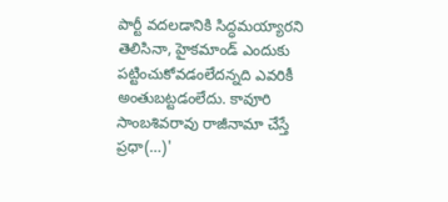పార్టీ వదలడానికి సిద్ధమయ్యారని తెలిసినా, హైకమాండ్‌ ఎందుకు పట్టించుకోవడంలేదన్నది ఎవరికీ అంతుబట్టడంలేదు. కావూరి సాంబశివరావు రాజీనామా చేస్తే ప్రధా(...)'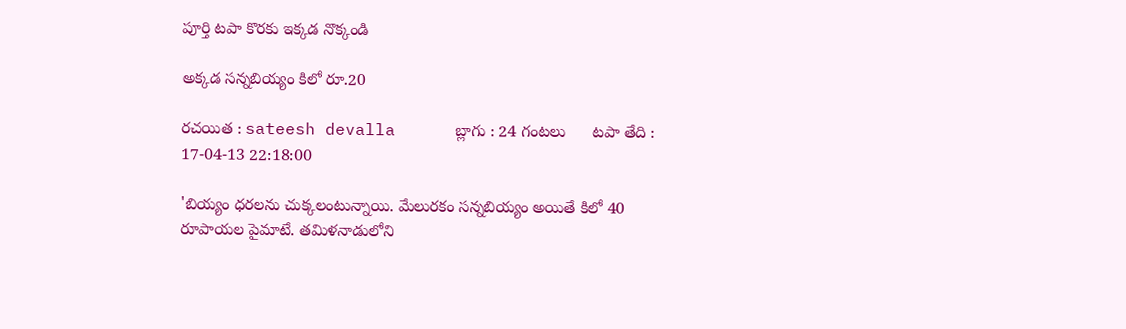పూర్తి టపా కొరకు ఇక్కడ నొక్కండి

అక్కడ సన్నబియ్యం కిలో రూ.20

రచయిత : sateesh devalla      బ్లాగు : 24 గంటలు      టపా తేది : 17-04-13 22:18:00

'బియ్యం ధరలను చుక్కలంటున్నాయి. మేలురకం సన్నబియ్యం అయితే కిలో 40 రూపాయల పైమాటే. తమిళనాడులోని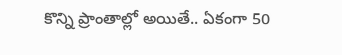కొన్ని ప్రాంతాల్లో అయితే.. ఏకంగా 50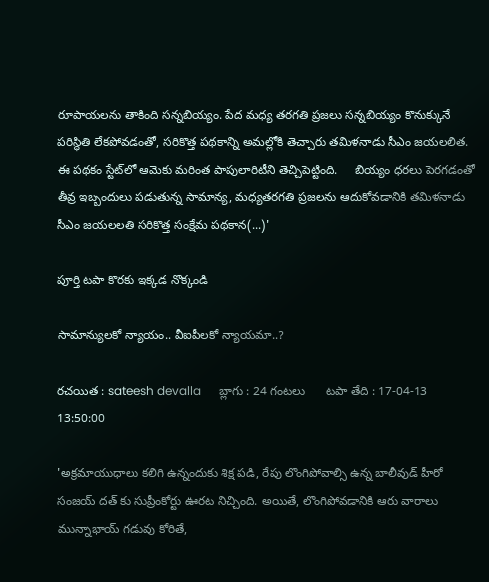రూపాయలను తాకింది సన్నబియ్యం. పేద మధ్య తరగతి ప్రజలు సన్నబియ్యం కొనుక్కునే పరిస్థితి లేకపోవడంతో, సరికొత్త పథకాన్ని అమల్లోకి తెచ్చారు తమిళనాడు సీఎం జయలలిత. ఈ పథకం స్టేట్‌లో ఆమెకు మరింత పాపులారిటీని తెచ్చిపెట్టింది.     బియ్యం ధరలు పెరగడంతో తీవ్ర ఇబ్బందులు పడుతున్న సామాన్య, మధ్యతరగతి ప్రజలను ఆదుకోవడానికి తమిళనాడు సీఎం జయలలతి సరికొత్త సంక్షేమ పథకాన(...)'

పూర్తి టపా కొరకు ఇక్కడ నొక్కండి

సామాన్యులకో న్యాయం.. వీఐపీలకో న్యాయమా..?

రచయిత : sateesh devalla      బ్లాగు : 24 గంటలు      టపా తేది : 17-04-13 13:50:00

'అక్రమాయుధాలు కలిగి ఉన్నందుకు శిక్ష పడి, రేపు లొంగిపోవాల్సి ఉన్న బాలీవుడ్ హీరో సంజయ్ దత్ కు సుప్రీంకోర్టు ఊరట నిచ్చింది. అయితే, లొంగిపోవడానికి ఆరు వారాలు మున్నాభాయ్ గడువు కోరితే,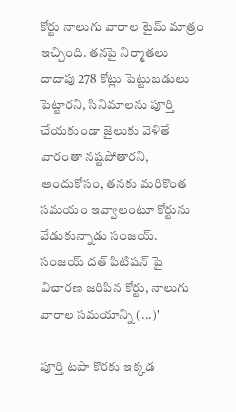కోర్టు నాలుగు వారాల టైమ్ మాత్రం ఇచ్చింది. తనపై నిర్మాతలు దాదాపు 278 కోట్లు పెట్టుబడులు పెట్టారని, సినిమాలను పూర్తి చేయకుండా జైలుకు వెళితే వారంతా నష్టపోతారని, అందుకోసం, తనకు మరికొంత సమయం ఇవ్వాలంటూ కోర్టును వేడుకున్నాడు సంజయ్.     సంజయ్ దత్ పిటిషన్ పై విచారణ జరిపిన కోర్టు, నాలుగు వారాల సమయాన్ని (...)'

పూర్తి టపా కొరకు ఇక్కడ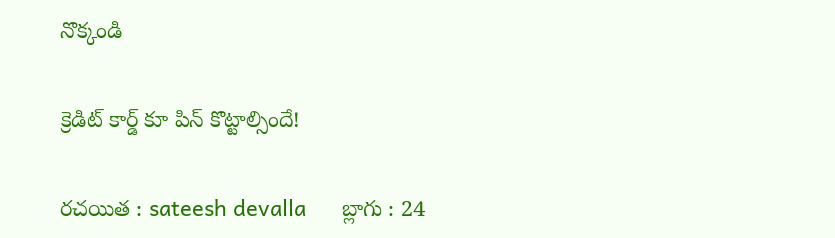నొక్కండి

క్రెడిట్ కార్డ్ కూ పిన్ కొట్టాల్సిందే!

రచయిత : sateesh devalla      బ్లాగు : 24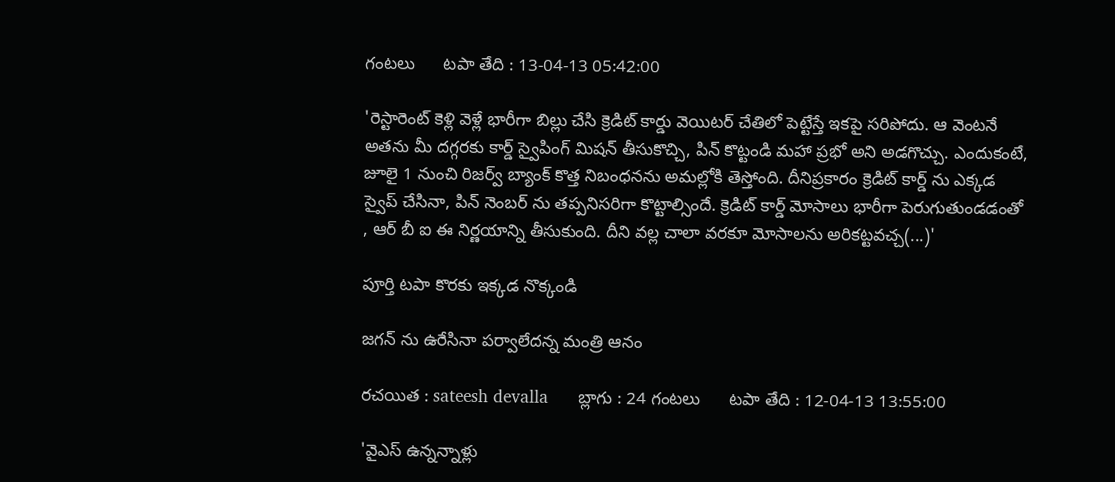గంటలు      టపా తేది : 13-04-13 05:42:00

'రెస్టారెంట్ కెళ్లి వెళ్లే భారీగా బిల్లు చేసి క్రెడిట్ కార్డు వెయిటర్ చేతిలో పెట్టేస్తే ఇకపై సరిపోదు. ఆ వెంటనే అతను మీ దగ్గరకు కార్డ్ స్వైపింగ్ మిషన్ తీసుకొచ్చి, పిన్ కొట్టండి మహా ప్రభో అని అడగొచ్చు. ఎందుకంటే, జూలై 1 నుంచి రిజర్వ్ బ్యాంక్ కొత్త నిబంధనను అమల్లోకి తెస్తోంది. దీనిప్రకారం క్రెడిట్ కార్డ్ ను ఎక్కడ స్వైప్ చేసినా, పిన్ నెంబర్ ను తప్పనిసరిగా కొట్టాల్సిందే. క్రెడిట్ కార్డ్ మోసాలు భారీగా పెరుగుతుండడంతో , ఆర్ బీ ఐ ఈ నిర్ణయాన్ని తీసుకుంది. దీని వల్ల చాలా వరకూ మోసాలను అరికట్టవచ్చ(...)'

పూర్తి టపా కొరకు ఇక్కడ నొక్కండి

జగన్ ను ఉరేసినా పర్వాలేదన్న మంత్రి ఆనం

రచయిత : sateesh devalla      బ్లాగు : 24 గంటలు      టపా తేది : 12-04-13 13:55:00

'వైఎస్ ఉన్నన్నాళ్లు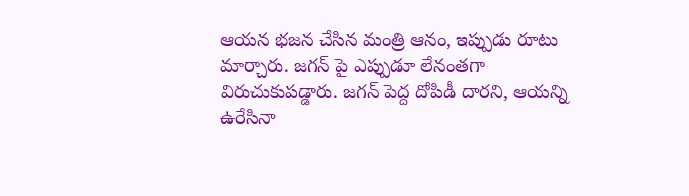ఆయన భజన చేసిన మంత్రి ఆనం, ఇప్పుడు రూటు మార్చారు. జగన్ పై ఎప్పుడూ లేనంతగా విరుచుకుపడ్డారు. జగన్ పెద్ద దోపిడీ దారని, ఆయన్ని ఉరేసినా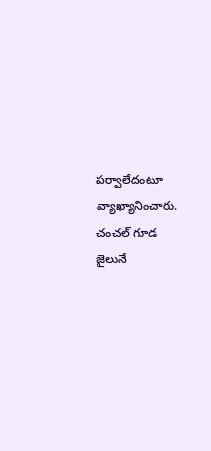పర్వాలేదంటూ వ్యాఖ్యానించారు. చంచల్ గూడ జైలునే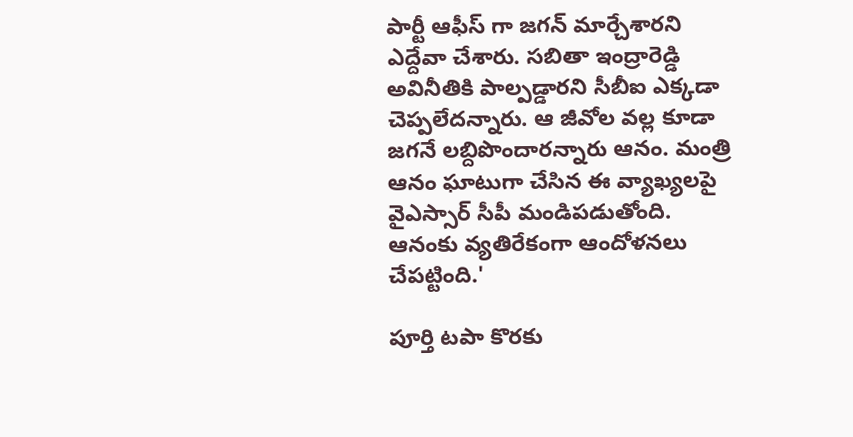పార్టీ ఆఫీస్ గా జగన్ మార్చేశారని ఎద్దేవా చేశారు. సబితా ఇంద్రారెడ్డి అవినీతికి పాల్పడ్డారని సీబీఐ ఎక్కడా చెప్పలేదన్నారు. ఆ జీవోల వల్ల కూడా జగనే లబ్దిపొందారన్నారు ఆనం. మంత్రి ఆనం ఘాటుగా చేసిన ఈ వ్యాఖ్యలపై వైఎస్సార్ సీపీ మండిపడుతోంది. ఆనంకు వ్యతిరేకంగా ఆందోళనలు చేపట్టింది.'

పూర్తి టపా కొరకు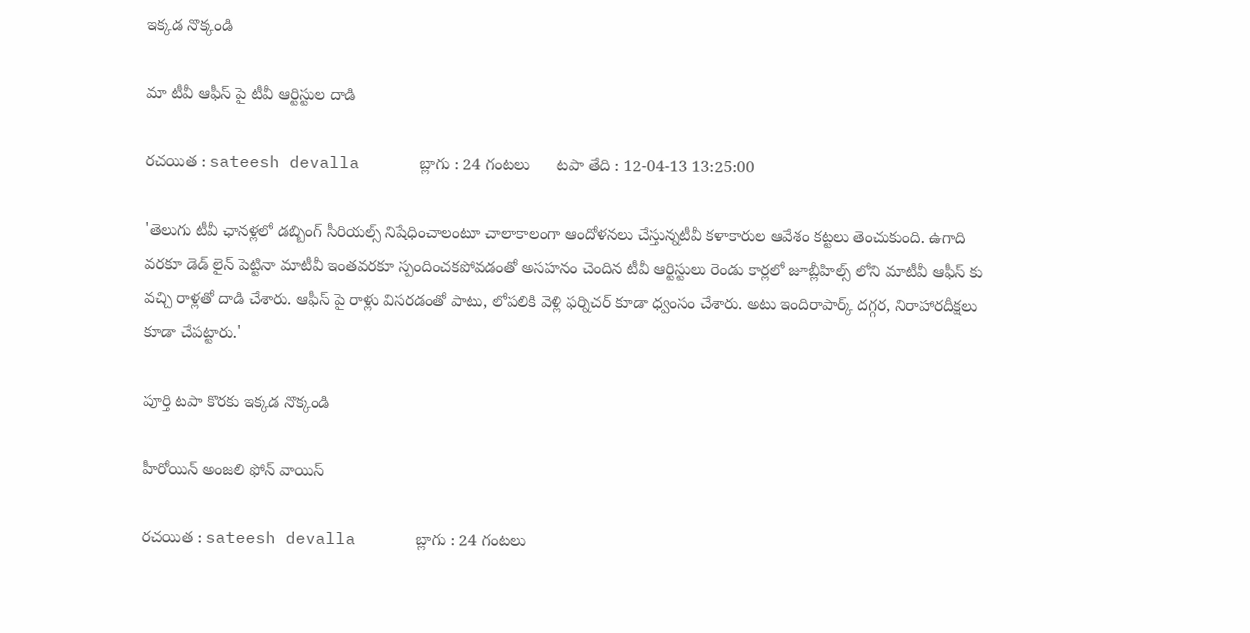ఇక్కడ నొక్కండి

మా టీవీ ఆఫీస్ పై టీవీ ఆర్టిస్టుల దాడి

రచయిత : sateesh devalla      బ్లాగు : 24 గంటలు      టపా తేది : 12-04-13 13:25:00

'తెలుగు టీవీ ఛానళ్లలో డబ్బింగ్ సీరియల్స్ నిషేధించాలంటూ చాలాకాలంగా ఆందోళనలు చేస్తున్నటీవీ కళాకారుల ఆవేశం కట్టలు తెంచుకుంది. ఉగాది వరకూ డెడ్ లైన్ పెట్టినా మాటీవీ ఇంతవరకూ స్పందించకపోవడంతో అసహనం చెందిన టీవీ ఆర్టిస్టులు రెండు కార్లలో జూబ్లీహిల్స్ లోని మాటీవీ ఆఫీస్ కు వచ్చి రాళ్లతో దాడి చేశారు. ఆఫీస్ పై రాళ్లు విసరడంతో పాటు, లోపలికి వెళ్లి ఫర్నిచర్ కూడా ధ్వంసం చేశారు. అటు ఇందిరాపార్క్ దగ్గర, నిరాహారదీక్షలు కూడా చేపట్టారు.'

పూర్తి టపా కొరకు ఇక్కడ నొక్కండి

హీరోయిన్ అంజలి ఫోన్ వాయిస్

రచయిత : sateesh devalla      బ్లాగు : 24 గంటలు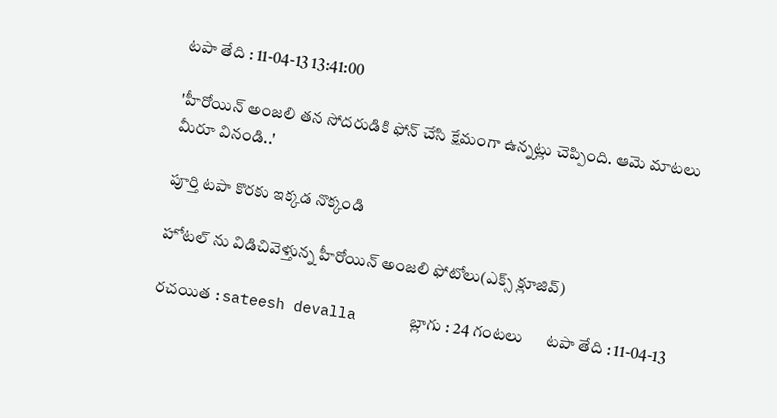టపా తేది : 11-04-13 13:41:00

'హీరోయిన్ అంజలి తన సోదరుడికి ఫోన్ చేసి క్షేమంగా ఉన్నట్లు చెప్పింది. ఆమె మాటలు మీరూ వినండి..'

పూర్తి టపా కొరకు ఇక్కడ నొక్కండి

హోటల్ ను విడిచివెళ్తున్న హీరోయిన్ అంజలి ఫోటోలు(ఎక్స్ క్లూజివ్)

రచయిత : sateesh devalla      బ్లాగు : 24 గంటలు      టపా తేది : 11-04-13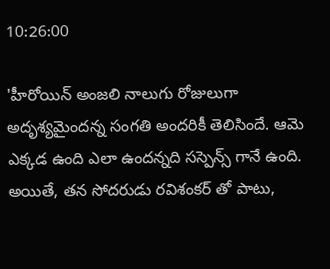10:26:00

'హీరోయిన్ అంజలి నాలుగు రోజులుగా అదృశ్యమైందన్న సంగతి అందరికీ తెలిసిందే. ఆమె ఎక్కడ ఉంది ఎలా ఉందన్నది సస్పెన్స్ గానే ఉంది. అయితే, తన సోదరుడు రవిశంకర్ తో పాటు,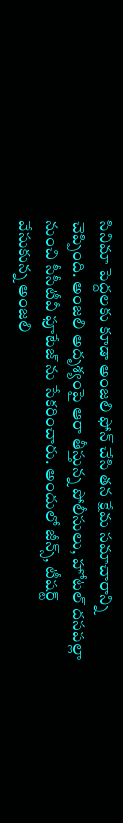సినిమా పెద్దలకు కూడా అంజలి ఫోన్ చేసి తన క్షేమ సమాచారాన్ని చెప్పింది. అంజలి అదృశ్యంపై ఆరా తీస్తున్న పోలీసులు, హోటల్ దసపల్లా నుంచి సీసీటీవీ ఫూటేజ్ ను సేకరించారు. అందులో జీన్స్, టీషర్ట్ వేసుకున్న అంజలి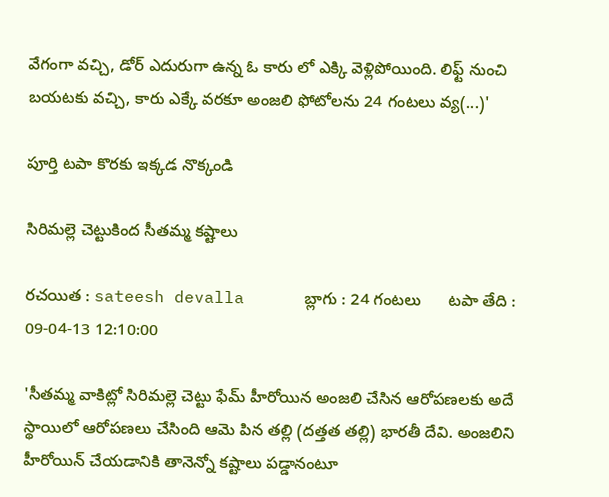వేగంగా వచ్చి, డోర్ ఎదురుగా ఉన్న ఓ కారు లో ఎక్కి వెళ్లిపోయింది. లిఫ్ట్ నుంచి బయటకు వచ్చి, కారు ఎక్కే వరకూ అంజలి ఫోటోలను 24 గంటలు వ్య(...)'

పూర్తి టపా కొరకు ఇక్కడ నొక్కండి

సిరిమల్లె చెట్టుకింద సీతమ్మ కష్టాలు

రచయిత : sateesh devalla      బ్లాగు : 24 గంటలు      టపా తేది : 09-04-13 12:10:00

'సీతమ్మ వాకిట్లో సిరిమల్లె చెట్టు ఫేమ్ హీరోయిన అంజలి చేసిన ఆరోపణలకు అదే స్థాయిలో ఆరోపణలు చేసింది ఆమె పిన తల్లి (దత్తత తల్లి) భారతీ దేవి. అంజలిని హీరోయిన్ చేయడానికి తానెన్నో కష్టాలు పడ్డానంటూ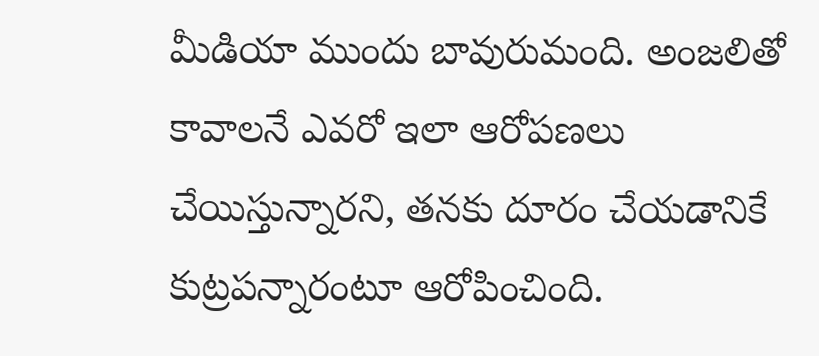మీడియా ముందు బావురుమంది. అంజలితో కావాలనే ఎవరో ఇలా ఆరోపణలు చేయిస్తున్నారని, తనకు దూరం చేయడానికే కుట్రపన్నారంటూ ఆరోపించింది.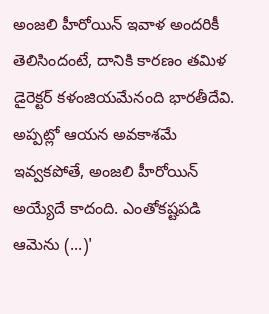అంజలి హీరోయిన్ ఇవాళ అందరికీ తెలిసిందంటే, దానికి కారణం తమిళ డైరెక్టర్ కళంజియమేనంది భారతీదేవి. అప్పట్లో ఆయన అవకాశమే ఇవ్వకపోతే, అంజలి హీరోయిన్ అయ్యేదే కాదంది. ఎంతోకష్టపడి ఆమెను (...)'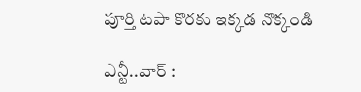పూర్తి టపా కొరకు ఇక్కడ నొక్కండి

ఎన్టీ..వార్ :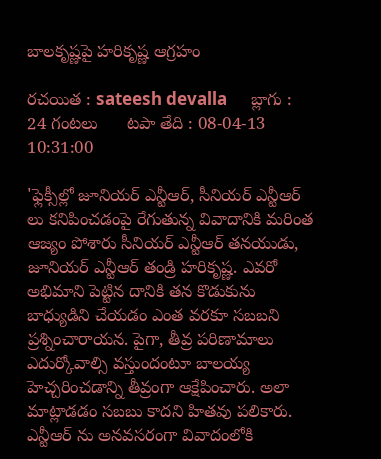బాలకృష్ణపై హరికృష్ణ ఆగ్రహం

రచయిత : sateesh devalla      బ్లాగు : 24 గంటలు      టపా తేది : 08-04-13 10:31:00

'ఫ్లెక్సీల్లో జూనియర్ ఎన్టీఆర్, సీనియర్ ఎన్టీఆర్ లు కనిపించడంపై రేగుతున్న వివాదానికి మరింత ఆజ్యం పోశారు సీనియర్ ఎన్టీఆర్ తనయుడు, జూనియర్ ఎన్టీఆర్ తండ్రి హరికృష్ణ. ఎవరో అభిమాని పెట్టిన దానికి తన కొడుకును బాధ్యుడిని చేయడం ఎంత వరకూ సబబని ప్రశ్నించారాయన. పైగా, తీవ్ర పరిణామాలు ఎదుర్కోవాల్సి వస్తుందంటూ బాలయ్య హెచ్చరించడాన్ని తీవ్రంగా ఆక్షేపించారు. అలా మాట్లాడడం సబబు కాదని హితవు పలికారు. ఎన్టీఆర్ ను అనవసరంగా వివాదంలోకి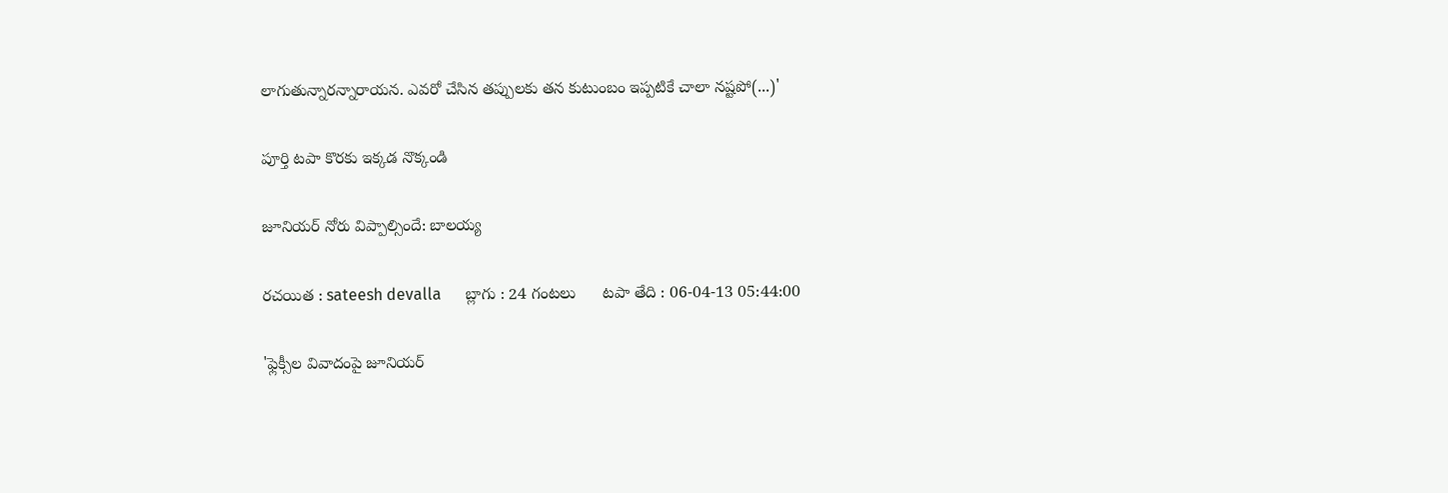లాగుతున్నారన్నారాయన. ఎవరో చేసిన తప్పులకు తన కుటుంబం ఇప్పటికే చాలా నష్టపో(...)'

పూర్తి టపా కొరకు ఇక్కడ నొక్కండి

జూనియర్ నోరు విప్పాల్సిందే: బాలయ్య

రచయిత : sateesh devalla      బ్లాగు : 24 గంటలు      టపా తేది : 06-04-13 05:44:00

'ఫ్లెక్సీల వివాదంపై జూనియర్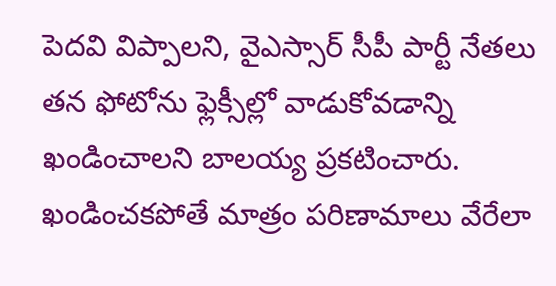పెదవి విప్పాలని, వైఎస్సార్ సీపీ పార్టీ నేతలు తన ఫోటోను ఫ్లెక్సీల్లో వాడుకోవడాన్ని ఖండించాలని బాలయ్య ప్రకటించారు. ఖండించకపోతే మాత్రం పరిణామాలు వేరేలా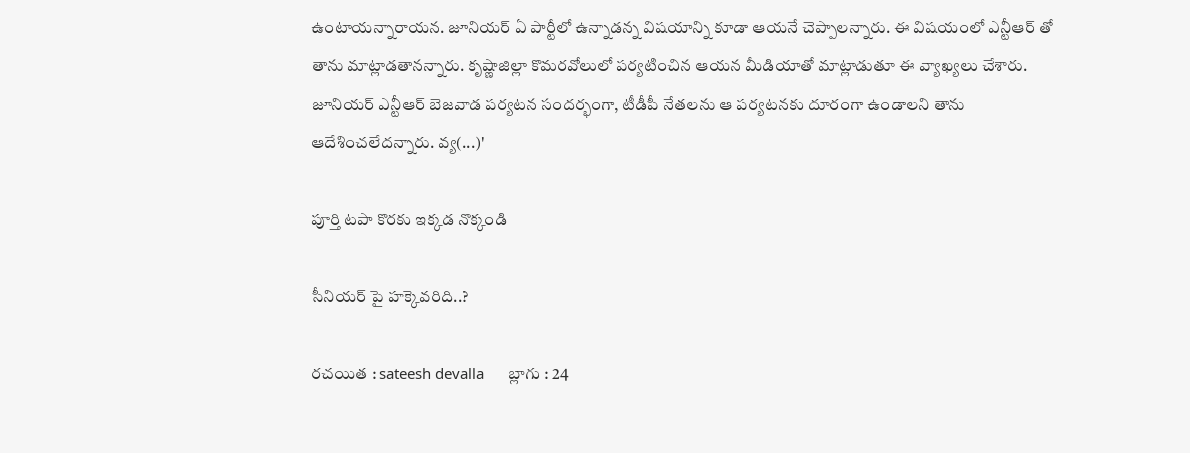ఉంటాయన్నారాయన. జూనియర్ ఏ పార్టీలో ఉన్నాడన్న విషయాన్ని కూడా ఆయనే చెప్పాలన్నారు. ఈ విషయంలో ఎన్టీఆర్ తో తాను మాట్లాడతానన్నారు. కృష్ణాజిల్లా కొమరవోలులో పర్యటించిన ఆయన మీడియాతో మాట్లాడుతూ ఈ వ్యాఖ్యలు చేశారు. జూనియర్ ఎన్టీఆర్ బెజవాడ పర్యటన సందర్భంగా, టీడీపీ నేతలను ఆ పర్యటనకు దూరంగా ఉండాలని తాను ఆదేశించలేదన్నారు. వ్య(...)'

పూర్తి టపా కొరకు ఇక్కడ నొక్కండి

సీనియర్ పై హక్కెవరిది..?

రచయిత : sateesh devalla      బ్లాగు : 24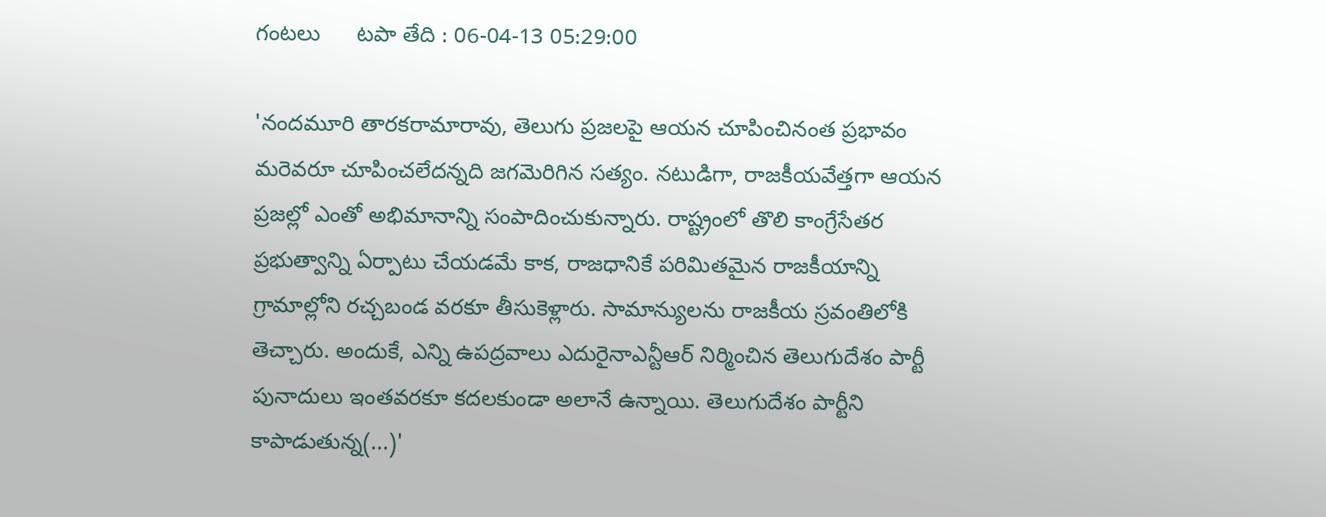గంటలు      టపా తేది : 06-04-13 05:29:00

'నందమూరి తారకరామారావు, తెలుగు ప్రజలపై ఆయన చూపించినంత ప్రభావం మరెవరూ చూపించలేదన్నది జగమెరిగిన సత్యం. నటుడిగా, రాజకీయవేత్తగా ఆయన ప్రజల్లో ఎంతో అభిమానాన్ని సంపాదించుకున్నారు. రాష్ట్రంలో తొలి కాంగ్రేసేతర ప్రభుత్వాన్ని ఏర్పాటు చేయడమే కాక, రాజధానికే పరిమితమైన రాజకీయాన్ని గ్రామాల్లోని రచ్చబండ వరకూ తీసుకెళ్లారు. సామాన్యులను రాజకీయ స్రవంతిలోకి తెచ్చారు. అందుకే, ఎన్ని ఉపద్రవాలు ఎదురైనాఎన్టీఆర్ నిర్మించిన తెలుగుదేశం పార్టీ పునాదులు ఇంతవరకూ కదలకుండా అలానే ఉన్నాయి. తెలుగుదేశం పార్టీని కాపాడుతున్న(...)'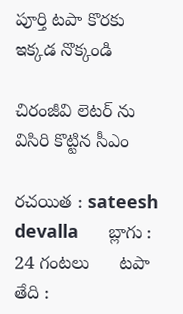పూర్తి టపా కొరకు ఇక్కడ నొక్కండి

చిరంజీవి లెటర్ ను విసిరి కొట్టిన సీఎం

రచయిత : sateesh devalla      బ్లాగు : 24 గంటలు      టపా తేది :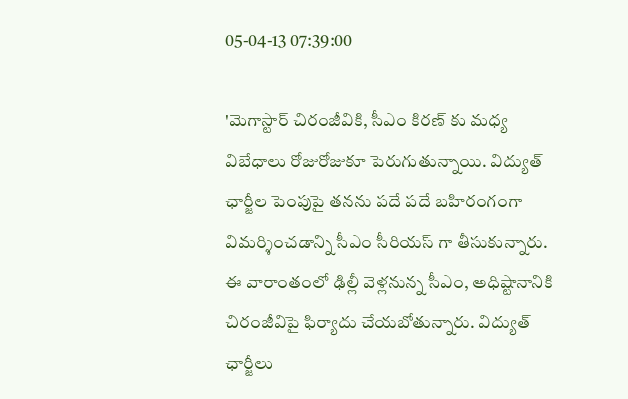05-04-13 07:39:00

'మెగాస్టార్ చిరంజీవికి, సీఎం కిరణ్ కు మధ్య విబేధాలు రోజురోజుకూ పెరుగుతున్నాయి. విద్యుత్ ఛార్జీల పెంపుపై తనను పదే పదే బహిరంగంగా విమర్శించడాన్ని సీఎం సీరియస్ గా తీసుకున్నారు. ఈ వారాంతంలో ఢిల్లీ వెళ్లనున్న సీఎం, అధిష్టానానికి చిరంజీవిపై ఫిర్యాదు చేయబోతున్నారు. విద్యుత్ ఛార్జీలు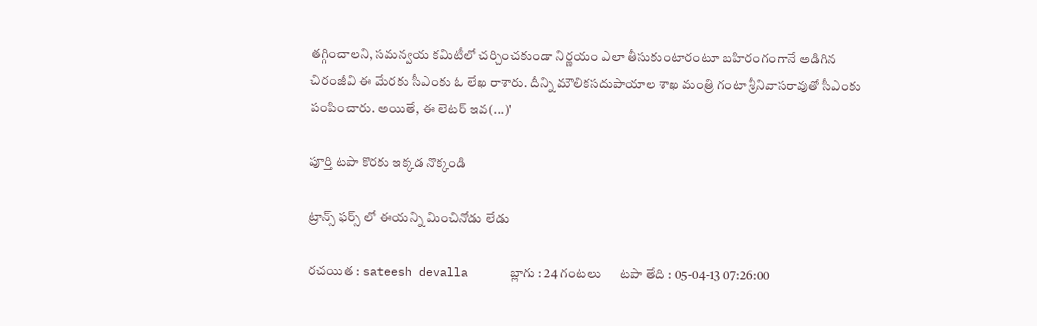తగ్గించాలని, సమన్వయ కమిటీలో చర్చించకుండా నిర్ణయం ఎలా తీసుకుంటారంటూ బహిరంగంగానే అడిగిన చిరంజీవి ఈ మేరకు సీఎంకు ఓ లేఖ రాశారు. దీన్ని మౌలికసదుపాయాల శాఖ మంత్రి గంటా శ్రీనివాసరావుతో సీఎంకు పంపించారు. అయితే, ఈ లెటర్ ఇవ(...)'

పూర్తి టపా కొరకు ఇక్కడ నొక్కండి

ట్రాన్స్ ఫర్స్ లో ఈయన్ని మించినోడు లేడు

రచయిత : sateesh devalla      బ్లాగు : 24 గంటలు      టపా తేది : 05-04-13 07:26:00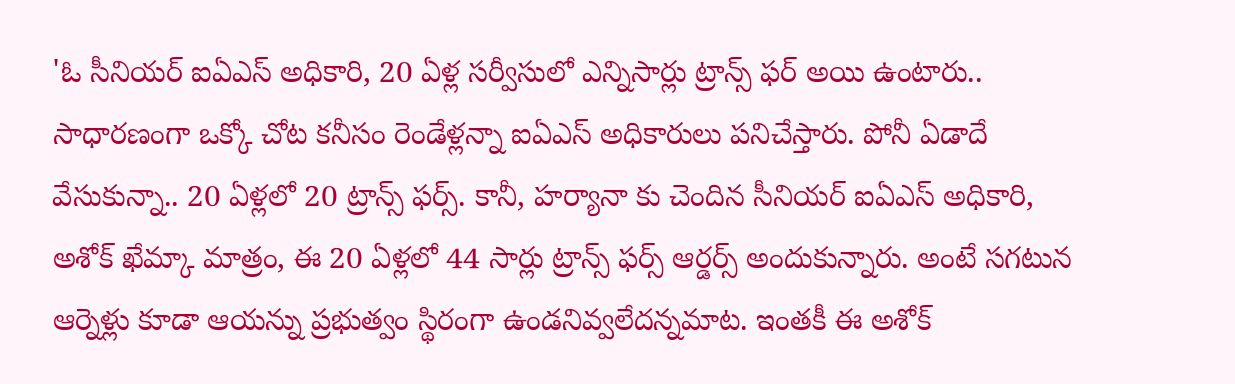'ఓ సీనియర్ ఐఏఎస్ అధికారి, 20 ఏళ్ల సర్వీసులో ఎన్నిసార్లు ట్రాన్స్ ఫర్ అయి ఉంటారు.. సాధారణంగా ఒక్కో చోట కనీసం రెండేళ్లన్నా ఐఏఎస్ అధికారులు పనిచేస్తారు. పోనీ ఏడాదే వేసుకున్నా.. 20 ఏళ్లలో 20 ట్రాన్స్ ఫర్స్. కానీ, హర్యానా కు చెందిన సీనియర్ ఐఏఎస్ అధికారి, అశోక్ ఖేమ్కా మాత్రం, ఈ 20 ఏళ్లలో 44 సార్లు ట్రాన్స్ ఫర్స్ ఆర్డర్స్ అందుకున్నారు. అంటే సగటున ఆర్నెళ్లు కూడా ఆయన్ను ప్రభుత్వం స్థిరంగా ఉండనివ్వలేదన్నమాట. ఇంతకీ ఈ అశోక్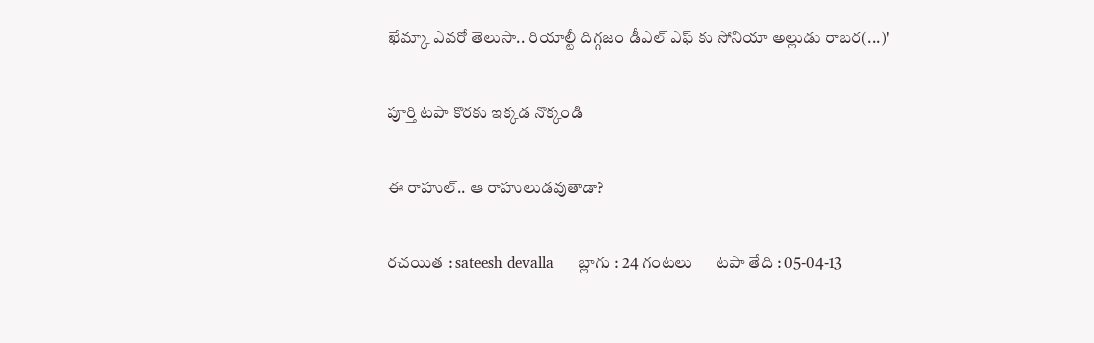ఖేమ్కా ఎవరో తెలుసా.. రియాల్టీ దిగ్గజం డీఎల్ ఎఫ్ కు సోనియా అల్లుడు రాబర(...)'

పూర్తి టపా కొరకు ఇక్కడ నొక్కండి

ఈ రాహుల్.. ఆ రాహులుడవుతాడా?

రచయిత : sateesh devalla      బ్లాగు : 24 గంటలు      టపా తేది : 05-04-13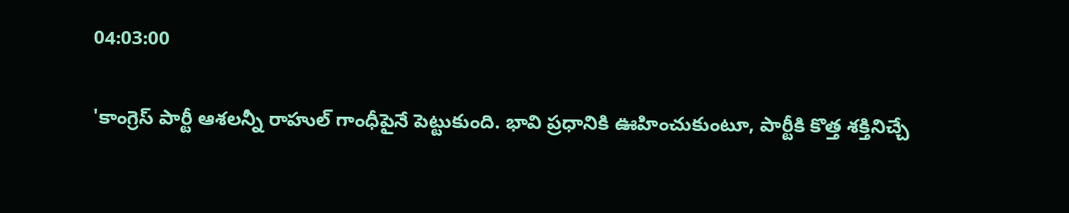04:03:00

'కాంగ్రెస్ పార్టీ ఆశలన్నీ రాహుల్ గాంధీపైనే పెట్టుకుంది. భావి ప్రధానికి ఊహించుకుంటూ, పార్టీకి కొత్త శక్తినిచ్చే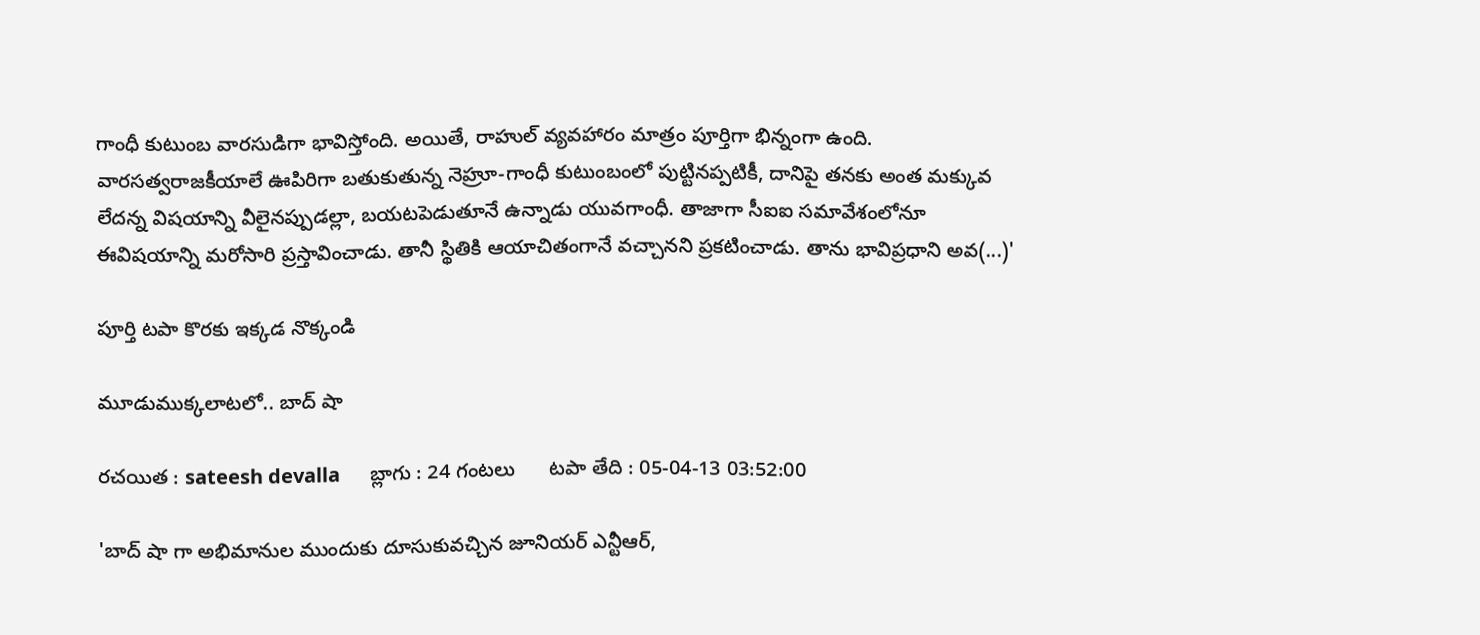గాంధీ కుటుంబ వారసుడిగా భావిస్తోంది. అయితే, రాహుల్ వ్యవహారం మాత్రం పూర్తిగా భిన్నంగా ఉంది. వారసత్వరాజకీయాలే ఊపిరిగా బతుకుతున్న నెహ్రూ-గాంధీ కుటుంబంలో పుట్టినప్పటికీ, దానిపై తనకు అంత మక్కువ లేదన్న విషయాన్ని వీలైనప్పుడల్లా, బయటపెడుతూనే ఉన్నాడు యువగాంధీ. తాజాగా సీఐఐ సమావేశంలోనూ ఈవిషయాన్ని మరోసారి ప్రస్తావించాడు. తానీ స్థితికి ఆయాచితంగానే వచ్చానని ప్రకటించాడు. తాను భావిప్రధాని అవ(...)'

పూర్తి టపా కొరకు ఇక్కడ నొక్కండి

మూడుముక్కలాటలో.. బాద్ షా

రచయిత : sateesh devalla      బ్లాగు : 24 గంటలు      టపా తేది : 05-04-13 03:52:00

'బాద్ షా గా అభిమానుల ముందుకు దూసుకువచ్చిన జూనియర్ ఎన్టీఆర్,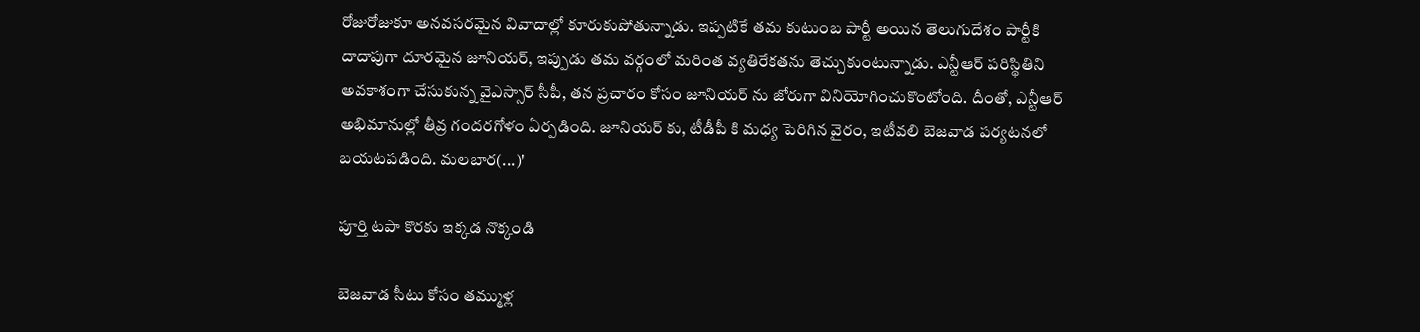రోజురోజుకూ అనవసరమైన వివాదాల్లో కూరుకుపోతున్నాడు. ఇప్పటికే తమ కుటుంబ పార్టీ అయిన తెలుగుదేశం పార్టీకి దాదాపుగా దూరమైన జూనియర్, ఇప్పుడు తమ వర్గంలో మరింత వ్యతిరేకతను తెచ్చుకుంటున్నాడు. ఎన్టీఆర్ పరిస్థితిని అవకాశంగా చేసుకున్న వైఎస్సార్ సీపీ, తన ప్రచారం కోసం జూనియర్ ను జోరుగా వినియోగించుకొంటోంది. దీంతో, ఎన్టీఆర్ అభిమానుల్లో తీవ్ర గందరగోళం ఏర్పడింది. జూనియర్ కు, టీడీపీ కి మధ్య పెరిగిన వైరం, ఇటీవలి బెజవాడ పర్యటనలో బయటపడింది. మలబార(...)'

పూర్తి టపా కొరకు ఇక్కడ నొక్కండి

బెజవాడ సీటు కోసం తమ్ముళ్ల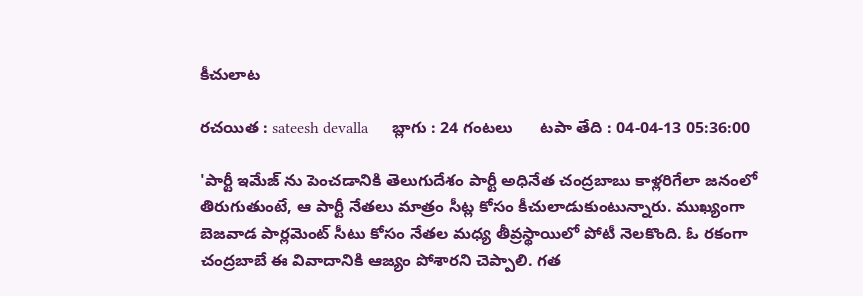కీచులాట

రచయిత : sateesh devalla      బ్లాగు : 24 గంటలు      టపా తేది : 04-04-13 05:36:00

'పార్టీ ఇమేజ్ ను పెంచడానికి తెలుగుదేశం పార్టీ అధినేత చంద్రబాబు కాళ్లరిగేలా జనంలో తిరుగుతుంటే, ఆ పార్టీ నేతలు మాత్రం సీట్ల కోసం కీచులాడుకుంటున్నారు. ముఖ్యంగా బెజవాడ పార్లమెంట్ సీటు కోసం నేతల మధ్య తీవ్రస్థాయిలో పోటీ నెలకొంది. ఓ రకంగా చంద్రబాబే ఈ వివాదానికి ఆజ్యం పోశారని చెప్పాలి. గత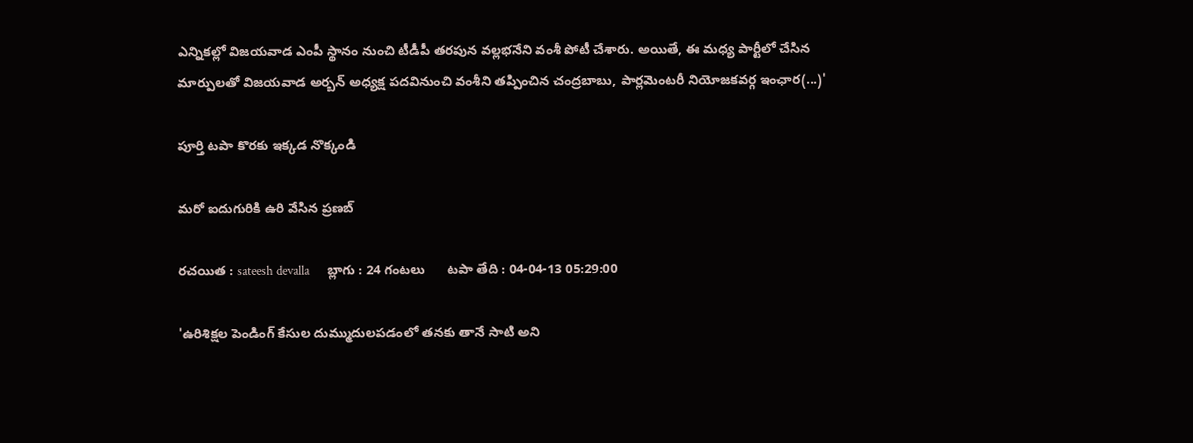ఎన్నికల్లో విజయవాడ ఎంపీ స్థానం నుంచి టీడీపీ తరపున వల్లభనేని వంశీ పోటీ చేశారు. అయితే, ఈ మధ్య పార్టీలో చేసిన మార్పులతో విజయవాడ అర్బన్ అధ్యక్ష పదవినుంచి వంశీని తప్పించిన చంద్రబాబు, పార్లమెంటరీ నియోజకవర్గ ఇంఛార(...)'

పూర్తి టపా కొరకు ఇక్కడ నొక్కండి

మరో ఐదుగురికి ఉరి వేసిన ప్రణబ్

రచయిత : sateesh devalla      బ్లాగు : 24 గంటలు      టపా తేది : 04-04-13 05:29:00

'ఉరిశిక్షల పెండింగ్ కేసుల దుమ్ముదులపడంలో తనకు తానే సాటి అని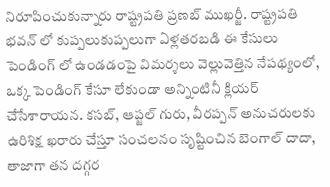నిరూపించుకున్నారు రాష్ట్రపతి ప్రణబ్ ముఖర్జీ. రాష్ట్రపతి భవన్ లో కుప్పలుకుప్పలుగా ఏళ్లతరబడి ఈ కేసులు పెండింగ్ లో ఉండడంపై విమర్శలు వెల్లువెత్తిన నేపథ్యంలో, ఒక్క పెండింగ్ కేసూ లేకుండా అన్నింటినీ క్లియర్ చేసేశారాయన. కసబ్, ఆప్జల్ గురు, వీరప్పన్ అనుచరులకు ఉరిశిక్ష ఖరారు చేస్తూ సంచలనం సృష్టించిన బెంగాల్ దాదా, తాజాగా తన దగ్గర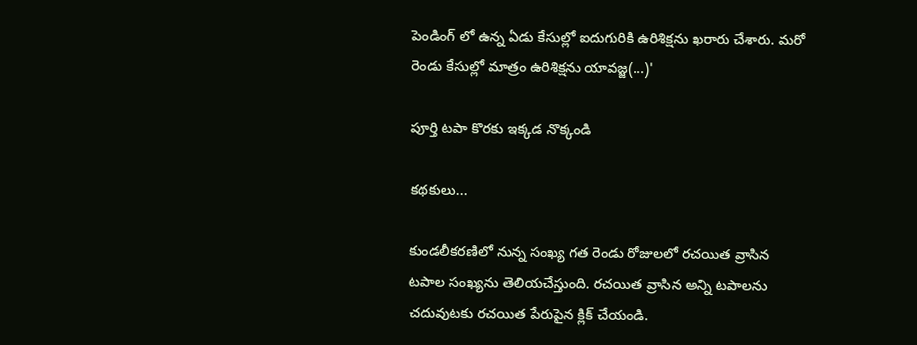పెండింగ్ లో ఉన్న ఏడు కేసుల్లో ఐదుగురికి ఉరిశిక్షను ఖరారు చేశారు. మరో రెండు కేసుల్లో మాత్రం ఉరిశిక్షను యావజ్జ(...)'

పూర్తి టపా కొరకు ఇక్కడ నొక్కండి

కథకులు...

కుండలీకరణిలో నున్న సంఖ్య గత రెండు రోజులలో రచయిత వ్రాసిన టపాల సంఖ్యను తెలియచేస్తుంది. రచయిత వ్రాసిన అన్ని టపాలను చదువుటకు రచయిత పేరుపైన క్లిక్ చేయండి.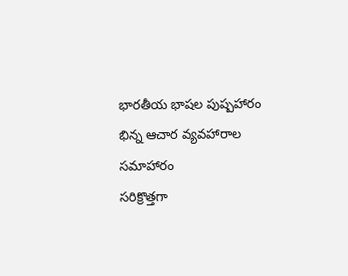భారతీయ భాషల పుష్పహారం
భిన్న ఆచార వ్యవహారాల సమాహారం
సరిక్రొత్తగా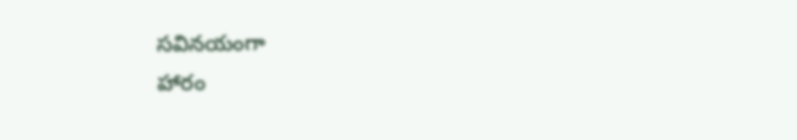సవినయంగా
హారం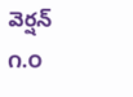వెర్షన్ ౧.౦